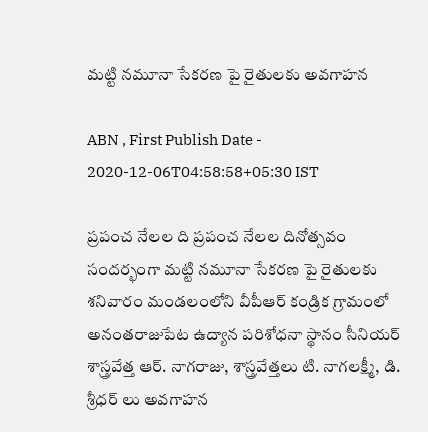మట్టి నమూనా సేకరణ పై రైతులకు అవగాహన

ABN , First Publish Date - 2020-12-06T04:58:58+05:30 IST

ప్రపంచ నేలల ది ప్రపంచ నేలల దినోత్సవం సందర్భంగా మట్టి నమూనా సేకరణ పై రైతులకు శనివారం మండలంలోని వీపీఆర్‌ కండ్రిక గ్రామంలో అనంతరాజుపేట ఉద్యాన పరిశోధనా స్థానం సీనియర్‌ శాస్త్రవేత్త ఆర్‌. నాగరాజు, శాస్త్రవేత్తలు టి. నాగలక్ష్మీ, డి. శ్రీధర్‌ లు అవగాహన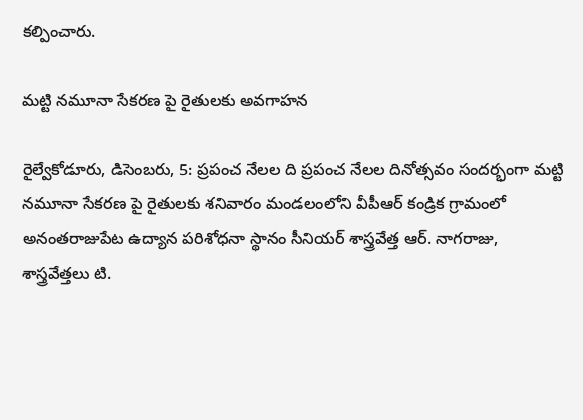కల్పించారు.

మట్టి నమూనా సేకరణ పై రైతులకు అవగాహన

రైల్వేకోడూరు, డిసెంబరు, 5: ప్రపంచ నేలల ది ప్రపంచ నేలల దినోత్సవం సందర్భంగా మట్టి నమూనా సేకరణ పై రైతులకు శనివారం మండలంలోని వీపీఆర్‌ కండ్రిక గ్రామంలో అనంతరాజుపేట ఉద్యాన పరిశోధనా స్థానం సీనియర్‌ శాస్త్రవేత్త ఆర్‌. నాగరాజు, శాస్త్రవేత్తలు టి.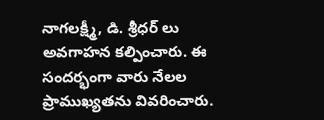నాగలక్ష్మీ, డి. శ్రీధర్‌ లు అవగాహన కల్పించారు. ఈ సందర్భంగా వారు నేలల ప్రాముఖ్యతను వివరించారు.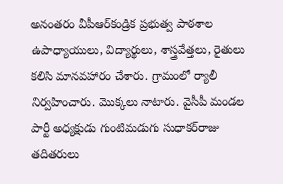అనంతరం వీపీఆర్‌కండ్రిక ప్రభుత్వ పాఠశాల ఉపాధ్యాయులు, విద్యార్థులు, శాస్త్రవేత్తలు, రైతులు కలిసి మానవహారం చేశారు. గ్రామంలో ర్యాలీ నిర్వహించారు. మొక్కలు నాటారు. వైసీపీ మండల పార్టీ అధ్యక్షుడు గుంటిమడుగు సుధాకర్‌రాజు తదితరులు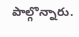పాల్గొన్నారు.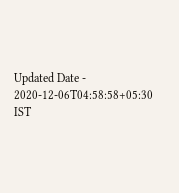Updated Date - 2020-12-06T04:58:58+05:30 IST